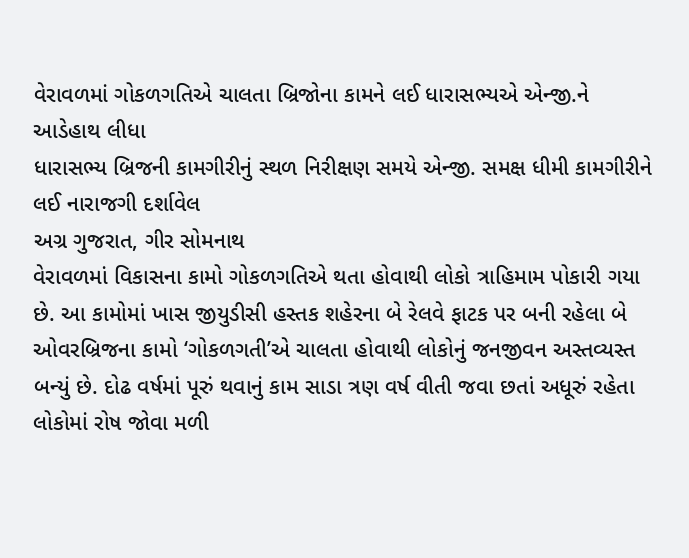વેરાવળમાં ગોકળગતિએ ચાલતા બ્રિજોના કામને લઈ ધારાસભ્યએ એન્જી.ને આડેહાથ લીધા
ધારાસભ્ય બ્રિજની કામગીરીનું સ્થળ નિરીક્ષણ સમયે એન્જી. સમક્ષ ધીમી કામગીરીને લઈ નારાજગી દર્શાવેલ
અગ્ર ગુજરાત, ગીર સોમનાથ
વેરાવળમાં વિકાસના કામો ગોકળગતિએ થતા હોવાથી લોકો ત્રાહિમામ પોકારી ગયા છે. આ કામોમાં ખાસ જીયુડીસી હસ્તક શહેરના બે રેલવે ફાટક પર બની રહેલા બે ઓવરબ્રિજના કામો ‘ગોકળગતી’એ ચાલતા હોવાથી લોકોનું જનજીવન અસ્તવ્યસ્ત બન્યું છે. દોઢ વર્ષમાં પૂરું થવાનું કામ સાડા ત્રણ વર્ષ વીતી જવા છતાં અધૂરું રહેતા લોકોમાં રોષ જોવા મળી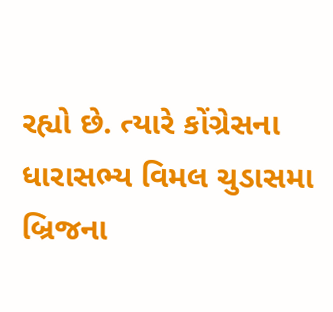રહ્યો છે. ત્યારે કોંગ્રેસના ધારાસભ્ય વિમલ ચુડાસમા બ્રિજના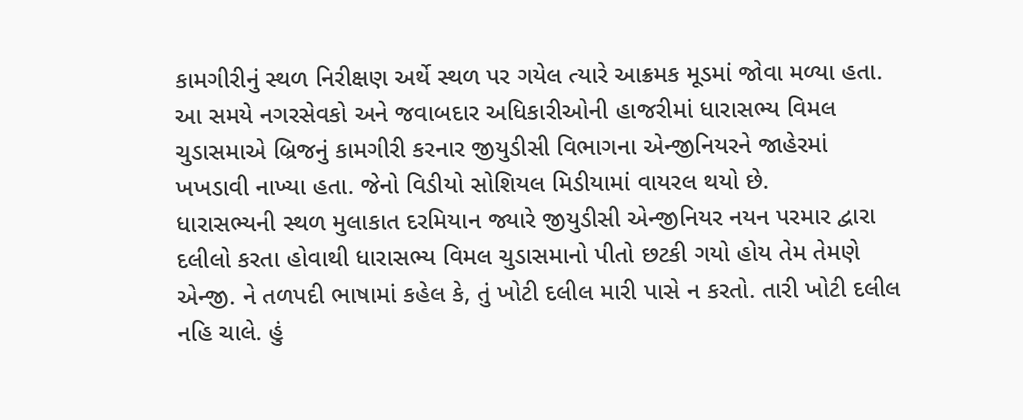કામગીરીનું સ્થળ નિરીક્ષણ અર્થે સ્થળ પર ગયેલ ત્યારે આક્રમક મૂડમાં જોવા મળ્યા હતા. આ સમયે નગરસેવકો અને જવાબદાર અધિકારીઓની હાજરીમાં ધારાસભ્ય વિમલ ચુડાસમાએ બ્રિજનું કામગીરી કરનાર જીયુડીસી વિભાગના એન્જીનિયરને જાહેરમાં ખખડાવી નાખ્યા હતા. જેનો વિડીયો સોશિયલ મિડીયામાં વાયરલ થયો છે.
ધારાસભ્યની સ્થળ મુલાકાત દરમિયાન જ્યારે જીયુડીસી એન્જીનિયર નયન પરમાર દ્વારા દલીલો કરતા હોવાથી ધારાસભ્ય વિમલ ચુડાસમાનો પીતો છટકી ગયો હોય તેમ તેમણે એન્જી. ને તળપદી ભાષામાં કહેલ કે, તું ખોટી દલીલ મારી પાસે ન કરતો. તારી ખોટી દલીલ નહિ ચાલે. હું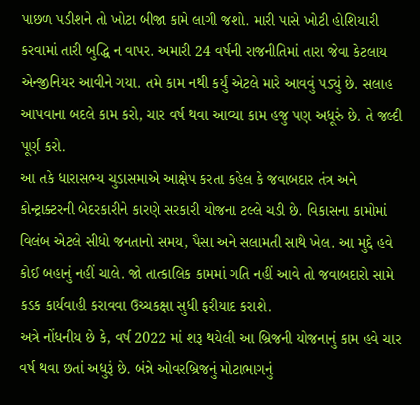પાછળ પડીશને તો ખોટા બીજા કામે લાગી જશો. મારી પાસે ખોટી હોશિયારી કરવામાં તારી બુદ્ધિ ન વાપર. અમારી 24 વર્ષની રાજનીતિમાં તારા જેવા કેટલાય એન્જીનિયર આવીને ગયા. તમે કામ નથી કર્યું એટલે મારે આવવું પડ્યું છે. સલાહ આપવાના બદલે કામ કરો, ચાર વર્ષ થવા આવ્યા કામ હજુ પણ અધૂરું છે. તે જલ્દી પૂર્ણ કરો.
આ તકે ધારાસભ્ય ચુડાસમાએ આક્ષેપ કરતા કહેલ કે જવાબદાર તંત્ર અને કોન્ટ્રાક્ટરની બેદરકારીને કારણે સરકારી યોજના ટલ્લે ચડી છે. વિકાસના કામોમાં વિલંબ એટલે સીધો જનતાનો સમય, પૈસા અને સલામતી સાથે ખેલ. આ મુદ્દે હવે કોઈ બહાનું નહીં ચાલે. જો તાત્કાલિક કામમાં ગતિ નહીં આવે તો જવાબદારો સામે કડક કાર્યવાહી કરાવવા ઉચ્ચકક્ષા સુધી ફરીયાદ કરાશે.
અત્રે નોંધનીય છે કે, વર્ષ 2022 માં શરૂ થયેલી આ બ્રિજની યોજનાનું કામ હવે ચાર વર્ષ થવા છતાં અધુરૂં છે. બંન્ને ઓવરબ્રિજનું મોટાભાગનું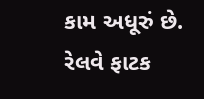કામ અધૂરું છે. રેલવે ફાટક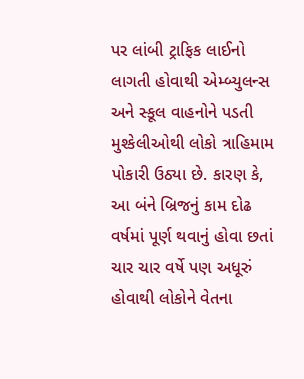પર લાંબી ટ્રાફિક લાઈનો લાગતી હોવાથી એમ્બ્યુલન્સ અને સ્કૂલ વાહનોને પડતી મુશ્કેલીઓથી લોકો ત્રાહિમામ પોકારી ઉઠ્યા છે. કારણ કે, આ બંને બ્રિજનું કામ દોઢ વર્ષમાં પૂર્ણ થવાનું હોવા છતાં ચાર ચાર વર્ષે પણ અધૂરું હોવાથી લોકોને વેતના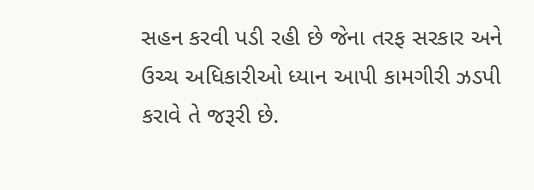સહન કરવી પડી રહી છે જેના તરફ સરકાર અને ઉચ્ચ અધિકારીઓ ધ્યાન આપી કામગીરી ઝડપી કરાવે તે જરૂરી છે.